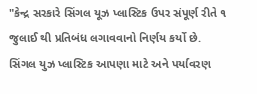"કેન્દ્ર સરકારે સિંગલ યૂઝ પ્લાસ્ટિક ઉપર સંપૂર્ણ રીતે ૧ જુલાઈ થી પ્રતિબંધ લગાવવાનો નિર્ણય કર્યો છે.
સિંગલ યુઝ પ્લાસ્ટિક આપણા માટે અને પર્યાવરણ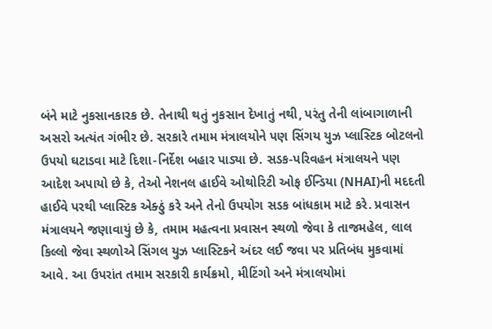બંને માટે નુકસાનકારક છે. તેનાથી થતું નુકસાન દેખાતું નથી, પરંતુ તેની લાંબાગાળાની અસરો અત્યંત ગંભીર છે. સરકારે તમામ મંત્રાલયોને પણ સિંગય યુઝ પ્લાસ્ટિક બોટલનો ઉપયો ઘટાડવા માટે દિશા-નિર્દેશ બહાર પાડ્યા છે. સડક-પરિવહન મંત્રાલયને પણ આદેશ અપાયો છે કે, તેઓ નેશનલ હાઈવે ઓથોરિટી ઓફ ઈન્ડિયા (NHAI)ની મદદતી હાઈવે પરથી પ્લાસ્ટિક એક્ઠું કરે અને તેનો ઉપયોગ સડક બાંધકામ માટે કરે. પ્રવાસન મંત્રાલયને જણાવાયું છે કે, તમામ મહત્વના પ્રવાસન સ્થળો જેવા કે તાજમહેલ, લાલ કિલ્લો જેવા સ્થળોએ સિંગલ યુઝ પ્લાસ્ટિકને અંદર લઈ જવા પર પ્રતિબંધ મુકવામાં આવે. આ ઉપરાંત તમામ સરકારી કાર્યક્રમો, મીટિંગો અને મંત્રાલયોમાં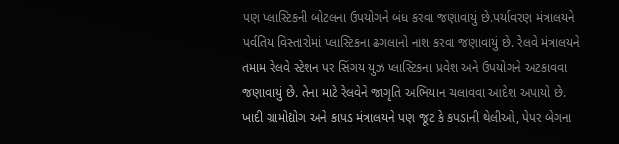પણ પ્લાસ્ટિકની બોટલના ઉપયોગને બંધ કરવા જણાવાયું છે.પર્યાવરણ મંત્રાલયને પર્વતિય વિસ્તારોમાં પ્લાસ્ટિકના ઢગલાનો નાશ કરવા જણાવાયું છે. રેલવે મંત્રાલયને તમામ રેલવે સ્ટેશન પર સિંગય યુઝ પ્લાસ્ટિકના પ્રવેશ અને ઉપયોગને અટકાવવા જણાવાયું છે. તેના માટે રેલવેને જાગૃતિ અભિયાન ચલાવવા આદેશ અપાયો છે. ખાદી ગ્રામોદ્યોગ અને કાપડ મંત્રાલયને પણ જૂટ કે કપડાની થેલીઓ, પેપર બેગના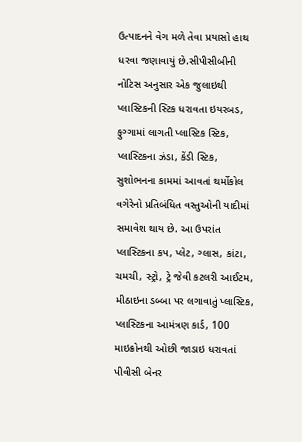ઉત્પાદનને વેગ મળે તેવા પ્રયાસો હાથ ધરવા જણાવાયું છે.સીપીસીબીની નોટિસ અનુસાર એક જુલાઇથી પ્લાસ્ટિકની સ્ટિક ધરાવતા ઇયરબડ, ફુગ્ગામાં લાગતી પ્લાસ્ટિક સ્ટિક, પ્લાસ્ટિકના ઝંડા, કેંડી સ્ટિક, સુશોભનના કામમાં આવતાં થર્મોકોલ વગેરેનો પ્રતિબંધિત વસ્તુઓની યાદીમાં સમાવેશ થાય છે. આ ઉપરાંત પ્લાસ્ટિકના કપ, પ્લેટ, ગ્લાસ, કાંટા, ચમચી, સ્ટ્રો, ટ્રે જેવી કટલરી આઈટમ, મીઠાઇના ડબ્બા પર લગાવાતું પ્લાસ્ટિક, પ્લાસ્ટિકના આમંત્રણ કાર્ડ, 100 માઇક્રોનથી ઓછી જાડાઇ ધરાવતાં પીવીસી બેનર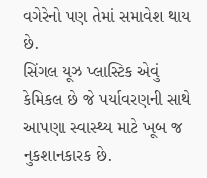વગેરેનો પણ તેમાં સમાવેશ થાય છે.
સિંગલ યૂઝ પ્લાસ્ટિક એવું કેમિકલ છે જે પર્યાવરણની સાથે આપણા સ્વાસ્થ્ય માટે ખૂબ જ નુકશાનકારક છે.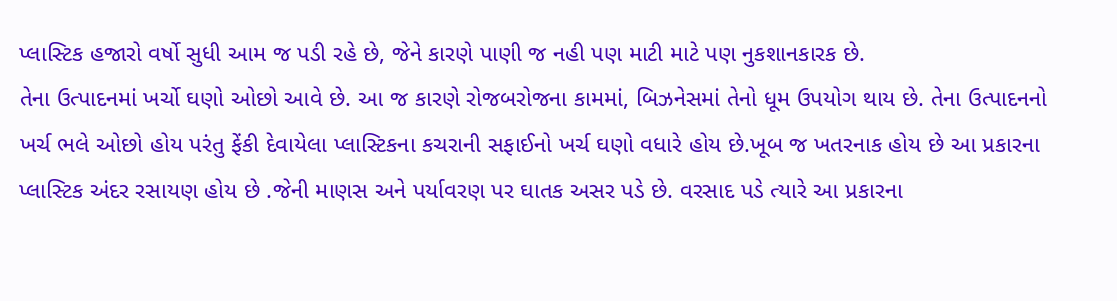પ્લાસ્ટિક હજારો વર્ષો સુધી આમ જ પડી રહે છે, જેને કારણે પાણી જ નહી પણ માટી માટે પણ નુકશાનકારક છે.
તેના ઉત્પાદનમાં ખર્ચો ઘણો ઓછો આવે છે. આ જ કારણે રોજબરોજના કામમાં, બિઝનેસમાં તેનો ધૂમ ઉપયોગ થાય છે. તેના ઉત્પાદનનો ખર્ચ ભલે ઓછો હોય પરંતુ ફેંકી દેવાયેલા પ્લાસ્ટિકના કચરાની સફાઈનો ખર્ચ ઘણો વધારે હોય છે.ખૂબ જ ખતરનાક હોય છે આ પ્રકારના પ્લાસ્ટિક અંદર રસાયણ હોય છે .જેની માણસ અને પર્યાવરણ પર ઘાતક અસર પડે છે. વરસાદ પડે ત્યારે આ પ્રકારના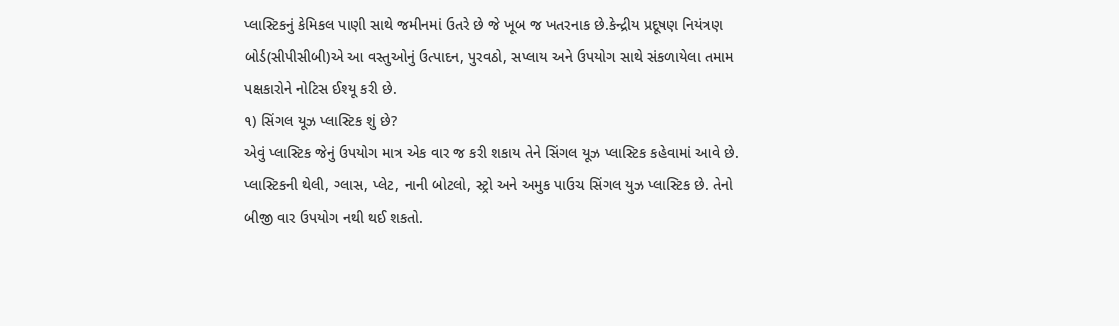પ્લાસ્ટિકનું કેમિકલ પાણી સાથે જમીનમાં ઉતરે છે જે ખૂબ જ ખતરનાક છે.કેન્દ્રીય પ્રદૂષણ નિયંત્રણ બોર્ડ(સીપીસીબી)એ આ વસ્તુઓનું ઉત્પાદન, પુરવઠો, સપ્લાય અને ઉપયોગ સાથે સંકળાયેલા તમામ પક્ષકારોને નોટિસ ઈશ્યૂ કરી છે.
૧) સિંગલ યૂઝ પ્લાસ્ટિક શું છે?
એવું પ્લાસ્ટિક જેનું ઉપયોગ માત્ર એક વાર જ કરી શકાય તેને સિંગલ યૂઝ પ્લાસ્ટિક કહેવામાં આવે છે. પ્લાસ્ટિકની થેલી, ગ્લાસ, પ્લેટ, નાની બોટલો, સ્ટ્રો અને અમુક પાઉચ સિંગલ યુઝ પ્લાસ્ટિક છે. તેનો બીજી વાર ઉપયોગ નથી થઈ શકતો.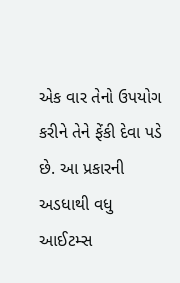એક વાર તેનો ઉપયોગ કરીને તેને ફેંકી દેવા પડે છે. આ પ્રકારની અડધાથી વધુ આઈટમ્સ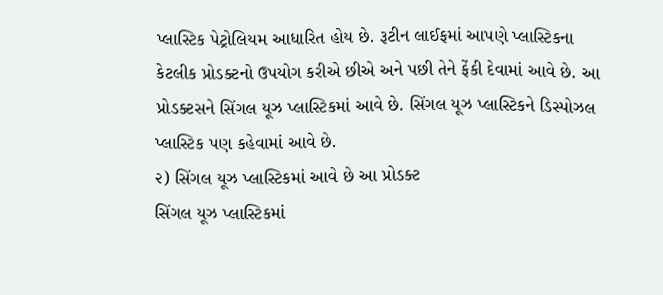પ્લાસ્ટિક પેટ્રોલિયમ આધારિત હોય છે. રૂટીન લાઈફમાં આપણે પ્લાસ્ટિકના કેટલીક પ્રોડક્ટનો ઉપયોગ કરીએ છીએ અને પછી તેને ફેંકી દેવામાં આવે છે. આ પ્રોડક્ટસને સિંગલ યૂઝ પ્લાસ્ટિકમાં આવે છે. સિંગલ યૂઝ પ્લાસ્ટિકને ડિસ્પોઝલ પ્લાસ્ટિક પણ કહેવામાં આવે છે.
૨) સિંગલ યૂઝ પ્લાસ્ટિકમાં આવે છે આ પ્રોડક્ટ
સિંગલ યૂઝ પ્લાસ્ટિકમાં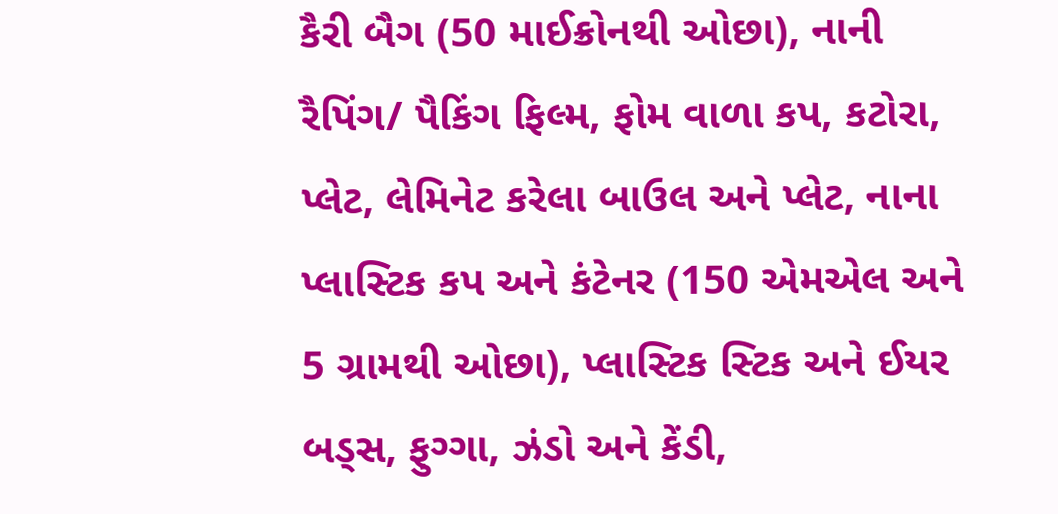કૈરી બૈગ (50 માઈક્રોનથી ઓછા), નાની રૈપિંગ/ પૈકિંગ ફિલ્મ, ફોમ વાળા કપ, કટોરા, પ્લેટ, લેમિનેટ કરેલા બાઉલ અને પ્લેટ, નાના પ્લાસ્ટિક કપ અને કંટેનર (150 એમએલ અને 5 ગ્રામથી ઓછા), પ્લાસ્ટિક સ્ટિક અને ઈયર બડ્સ, ફુગ્ગા, ઝંડો અને કેંડી,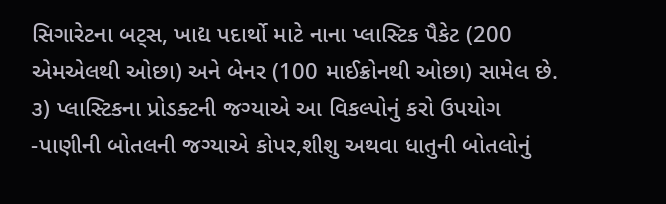સિગારેટના બટ્સ, ખાદ્ય પદાર્થો માટે નાના પ્લાસ્ટિક પૈકેટ (200 એમએલથી ઓછા) અને બેનર (100 માઈક્રોનથી ઓછા) સામેલ છે.
૩) પ્લાસ્ટિકના પ્રોડક્ટની જગ્યાએ આ વિકલ્પોનું કરો ઉપયોગ
-પાણીની બોતલની જગ્યાએ કોપર,શીશુ અથવા ધાતુની બોતલોનું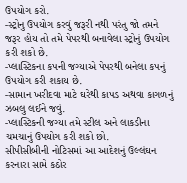ઉપયોગ કરો.
-સ્ટ્રોનુ ઉપયોગ કરવું જરૂરી નથી પરંતુ જો તમને જરૂર હોય તો તમે પેપરથી બનાવેલા સ્ટ્રોનું ઉપયોગ કરી શકો છે.
-પ્લાસ્ટિકના કપની જગ્યાએ પેપરથી બનેલા કપનું ઉપયોગ કરી શકાય છે.
-સામાન ખરીદવા માટે ઘરેથી કાપડ અથવા કાગળનું ઝબલુ લઈને જવું.
-પ્લાસ્ટિકની જગ્યા તમે સ્ટીલ અને લાકડીના ચમચાનું ઉપયોગ કરી શકો છો.
સીપીસીબીની નોટિસમાં આ આદેશનું ઉલ્લંઘન કરનારા સામે કઠોર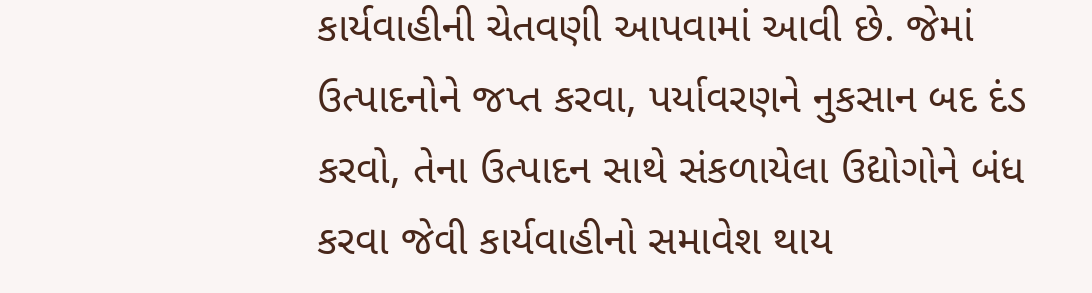કાર્યવાહીની ચેતવણી આપવામાં આવી છે. જેમાં ઉત્પાદનોને જપ્ત કરવા, પર્યાવરણને નુકસાન બદ દંડ કરવો, તેના ઉત્પાદન સાથે સંકળાયેલા ઉદ્યોગોને બંધ કરવા જેવી કાર્યવાહીનો સમાવેશ થાય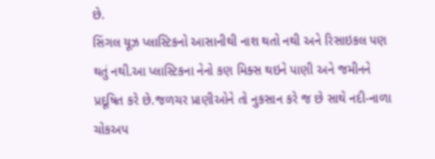છે.
સિંગલ યૂઝ પ્લાસ્ટિકનો આસાનીથી નાશ થતો નથી અને રિસાઇકલ પણ થતું નથી.આ પ્લાસ્ટિકના નેનો કણ મિક્સ થઇને પાણી અને જમીનને પ્રદૂષિત કરે છે.જળચર પ્રાણીઓને તો નુકસાન કરે જ છે સાથે નદી-નાળા ચોકઅપ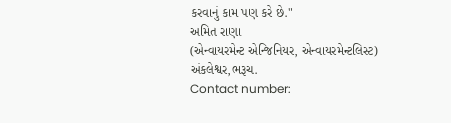કરવાનું કામ પણ કરે છે."
અમિત રાણા
(એન્વાયરમેન્ટ એન્જિનિયર, એન્વાયરમેન્ટલિસ્ટ)
અંકલેશ્વર,ભરૂચ.
Contact number: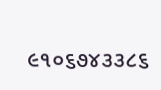૯૧૦૬૭૪૩૩૮૬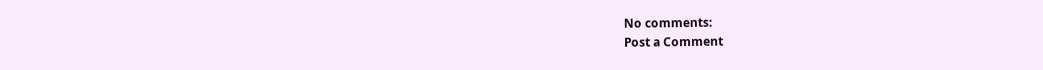No comments:
Post a Comment